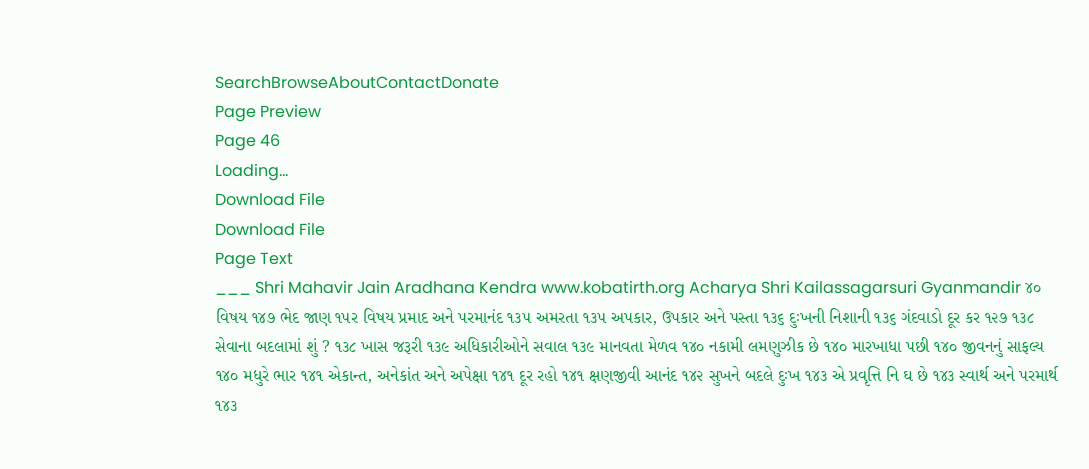SearchBrowseAboutContactDonate
Page Preview
Page 46
Loading...
Download File
Download File
Page Text
___ Shri Mahavir Jain Aradhana Kendra www.kobatirth.org Acharya Shri Kailassagarsuri Gyanmandir ૪૦ વિષય ૧૪૭ ભેદ જાણ ૧૫ર વિષય પ્રમાદ અને પરમાનંદ ૧૩૫ અમરતા ૧૩૫ અપકાર, ઉપકાર અને પસ્તા ૧૩૬ દુઃખની નિશાની ૧૩૬ ગંદવાડો દૂર કર ૧૨૭ ૧૩૮ સેવાના બદલામાં શું ? ૧૩૮ ખાસ જરૂરી ૧૩૯ અધિકારીઓને સવાલ ૧૩૯ માનવતા મેળવ ૧૪૦ નકામી લમણુઝીક છે ૧૪૦ મારખાધા પછી ૧૪૦ જીવનનું સાફલ્ય ૧૪૦ મધુરે ભાર ૧૪૧ એકાન્ત, અનેકાંત અને અપેક્ષા ૧૪૧ દૂર રહો ૧૪૧ ક્ષણજીવી આનંદ ૧૪૨ સુખને બદલે દુઃખ ૧૪૩ એ પ્રવૃત્તિ નિ ઘ છે ૧૪૩ સ્વાર્થ અને પરમાર્થ ૧૪૩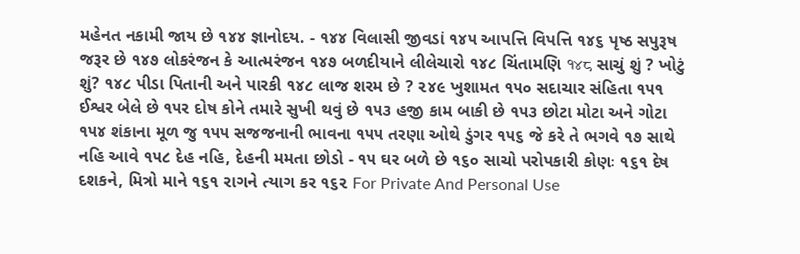મહેનત નકામી જાય છે ૧૪૪ જ્ઞાનોદય. - ૧૪૪ વિલાસી જીવડાં ૧૪૫ આપત્તિ વિપત્તિ ૧૪૬ પૃષ્ઠ સપુરૂષ જરૂર છે ૧૪૭ લોકરંજન કે આત્મરંજન ૧૪૭ બળદીયાને લીલેચારો ૧૪૮ ચિંતામણિ १४८ સાચું શું ? ખોટું શું? ૧૪૮ પીડા પિતાની અને પારકી ૧૪૮ લાજ શરમ છે ? ૨૪૯ ખુશામત ૧૫૦ સદાચાર સંહિતા ૧૫૧ ઈશ્વર બેલે છે ૧૫ર દોષ કોને તમારે સુખી થવું છે ૧૫૩ હજી કામ બાકી છે ૧૫૩ છોટા મોટા અને ગોટા ૧૫૪ શંકાના મૂળ જુ ૧૫૫ સજજનાની ભાવના ૧૫૫ તરણા ઓથે ડુંગર ૧૫૬ જે કરે તે ભગવે ૧૭ સાથે નહિ આવે ૧૫૮ દેહ નહિ, દેહની મમતા છોડો - ૧૫ ઘર બળે છે ૧૬૦ સાચો પરોપકારી કોણઃ ૧૬૧ દેષ દશકને, મિત્રો માને ૧૬૧ રાગને ત્યાગ કર ૧૬૨ For Private And Personal Use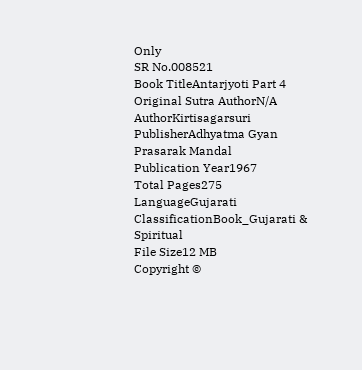Only
SR No.008521
Book TitleAntarjyoti Part 4
Original Sutra AuthorN/A
AuthorKirtisagarsuri
PublisherAdhyatma Gyan Prasarak Mandal
Publication Year1967
Total Pages275
LanguageGujarati
ClassificationBook_Gujarati & Spiritual
File Size12 MB
Copyright ©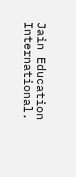Jain Education International.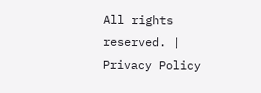All rights reserved. | Privacy Policy